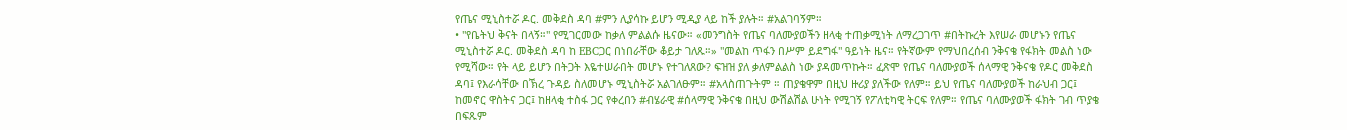የጤና ሚኒስተሯ ዶር. መቅደስ ዳባ #ምን ሊያሳኩ ይሆን ሚዲያ ላይ ከች ያሉት። #አልገባኝም።
• "የቤትህ ቅናት በላኝ።" የሚገርመው ከቃለ ምልልሱ ዜናው። «መንግስት የጤና ባለሙያወችን ዘላቂ ተጠቃሚነት ለማረጋገጥ #በትኩረት እየሠራ መሆኑን የጤና ሚኒስተሯ ዶር. መቅደስ ዳባ ከ EBCጋር በነበራቸው ቆይታ ገለጹ።» "መልከ ጥፋን በሥም ይደግፋ" ዓይነት ዜና። የትኛውም የማህበረሰብ ንቅናቄ የፋክት መልስ ነው የሚሻው። የት ላይ ይሆን በትጋት እዬተሠራበት መሆኑ የተገለጸው? ፍዝዝ ያለ ቃለምልልስ ነው ያዳመጥኩት። ፈጽሞ የጤና ባለሙያወች ሰላማዊ ንቅናቄ የዶር መቅደስ ዳባ፤ የእራሳቸው በኽረ ጉዳይ ስለመሆኑ ሚኒስትሯ አልገለፁም። #አላስጠጉትም ። ጠያቄዋም በዚህ ዙሪያ ያለችው የለም። ይህ የጤና ባለሙያወች ከራህብ ጋር፤ ከመኖር ዋስትና ጋር፤ ከዘላቂ ተስፋ ጋር የቀረበን #ብሄራዊ #ሰላማዊ ንቅናቄ በዚህ ውሽልሽል ሁነት የሚገኝ የፖለቲካዊ ትርፍ የለም። የጤና ባለሙያወች ፋክት ገብ ጥያቄ በፍጹም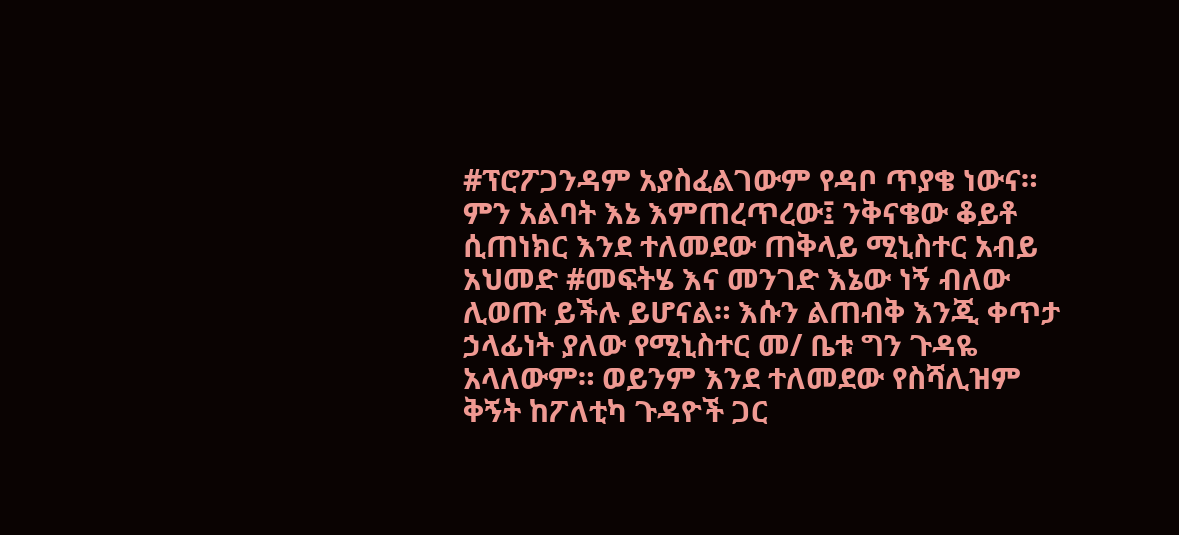#ፕሮፖጋንዳም አያስፈልገውም የዳቦ ጥያቄ ነውና። ምን አልባት እኔ እምጠረጥረው፤ ንቅናቄው ቆይቶ ሲጠነክር እንደ ተለመደው ጠቅላይ ሚኒስተር አብይ አህመድ #መፍትሄ እና መንገድ እኔው ነኝ ብለው ሊወጡ ይችሉ ይሆናል። እሱን ልጠብቅ እንጂ ቀጥታ ኃላፊነት ያለው የሚኒስተር መ/ ቤቱ ግን ጉዳዬ አላለውም። ወይንም እንደ ተለመደው የስሻሊዝም ቅኝት ከፖለቲካ ጉዳዮች ጋር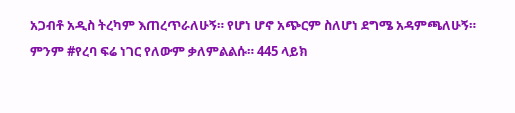አጋብቶ አዲስ ትረካም እጠረጥራለሁኝ። የሆነ ሆኖ አጭርም ስለሆነ ደግሜ አዳምጫለሁኝ። ምንም #የረባ ፍሬ ነገር የለውም ቃለምልልሱ። 445 ላይክ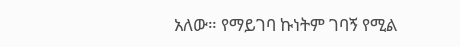አለው። የማይገባ ኩነትም ገባኝ የሚል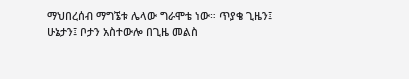ማህበረሰብ ማግኜቱ ሌላው ግራሞቴ ነው። ጥያቄ ጊዜን፤ ሁኔታን፤ ቦታን አስተውሎ በጊዜ መልስ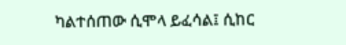ካልተሰጠው ሲሞላ ይፈሳል፤ ሲከር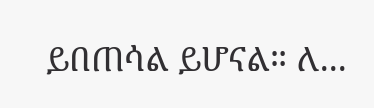ይበጠሳል ይሆናል። ለ...